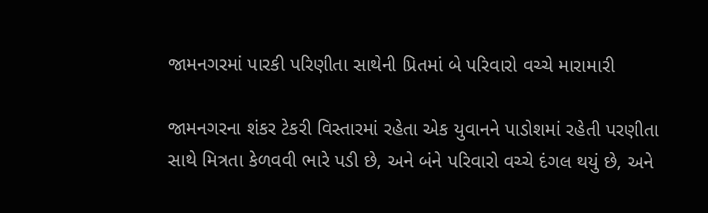જામનગરમાં પારકી પરિણીતા સાથેની પ્રિતમાં બે પરિવારો વચ્ચે મારામારી

જામનગરના શંકર ટેકરી વિસ્તારમાં રહેતા એક યુવાનને પાડોશમાં રહેતી પરણીતા સાથે મિત્રતા કેળવવી ભારે પડી છે, અને બંને પરિવારો વચ્ચે દંગલ થયું છે, અને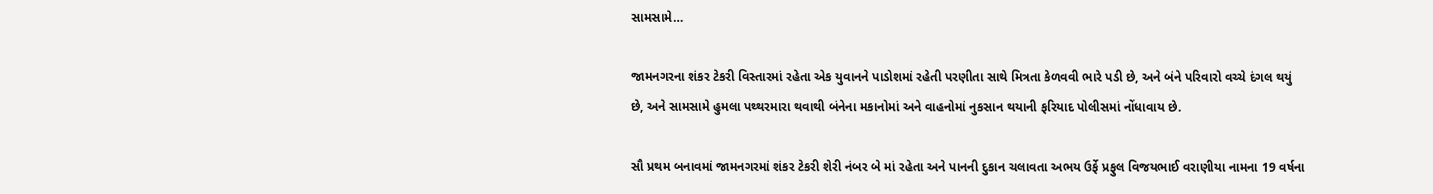સામસામે…

જામનગરના શંકર ટેકરી વિસ્તારમાં રહેતા એક યુવાનને પાડોશમાં રહેતી પરણીતા સાથે મિત્રતા કેળવવી ભારે પડી છે, અને બંને પરિવારો વચ્ચે દંગલ થયું છે, અને સામસામે હુમલા પથ્થરમારા થવાથી બંનેના મકાનોમાં અને વાહનોમાં નુકસાન થયાની ફરિયાદ પોલીસમાં નોંધાવાય છે.

સૌ પ્રથમ બનાવમાં જામનગરમાં શંકર ટેકરી શેરી નંબર બે માં રહેતા અને પાનની દુકાન ચલાવતા અભય ઉર્ફે પ્રફુલ વિજયભાઈ વરાણીયા નામના 19 વર્ષના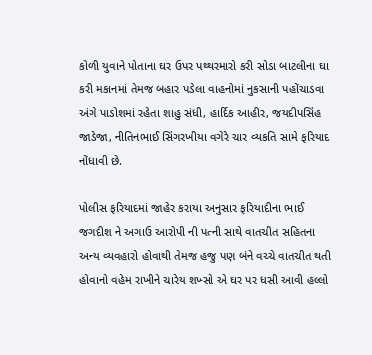કોળી યુવાને પોતાના ઘર ઉપર પથ્થરમારો કરી સોડા બાટલીના ઘા કરી મકાનમાં તેમજ બહાર પડેલા વાહનોમાં નુકસાની પહોંચાડવા અંગે પાડોશમાં રહેતા શાહુ સંધી, હાર્દિક આહીર, જયદીપસિંહ જાડેજા, નીતિનભાઈ સિંગરખીયા વગેરે ચાર વ્યકતિ સામે ફરિયાદ નોંધાવી છે.

પોલીસ ફરિયાદમાં જાહેર કરાયા અનુસાર ફરિયાદીના ભાઈ જગદીશ ને અગાઉ આરોપી ની પત્ની સાથે વાતચીત સહિતના અન્ય વ્યવહારો હોવાથી તેમજ હજુ પણ બંને વચ્ચે વાતચીત થતી હોવાનો વહેમ રાખીને ચારેય શખ્સો એ ઘર પર ધસી આવી હલ્લો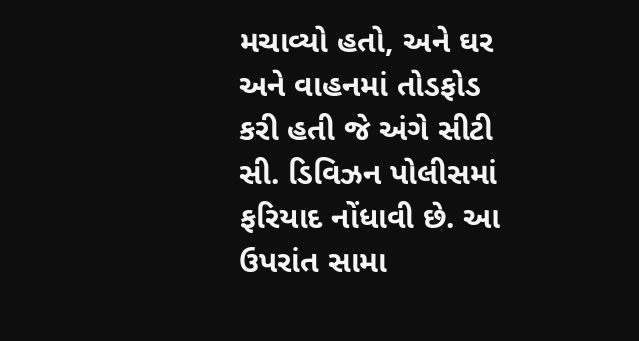મચાવ્યો હતો, અને ઘર અને વાહનમાં તોડફોડ કરી હતી જે અંગે સીટી સી. ડિવિઝન પોલીસમાં ફરિયાદ નોંધાવી છે. આ ઉપરાંત સામા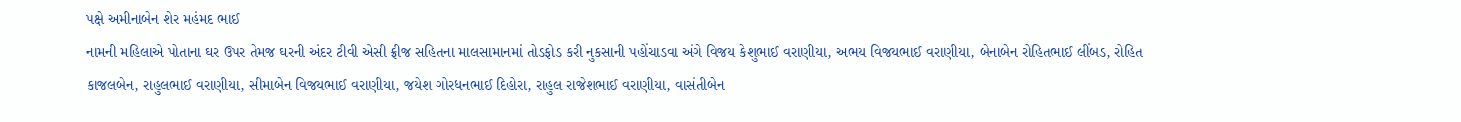પક્ષે અમીનાબેન શેર મહંમદ ભાઈ
નામની મહિલાએ પોતાના ઘર ઉપર તેમજ ઘરની અંદર ટીવી એસી ફ્રીજ સહિતના માલસામાનમાં તોડફોડ કરી નુકસાની પહોંચાડવા અંગે વિજય કેશુભાઈ વરાણીયા, અભય વિજયભાઈ વરાણીયા, બેનાબેન રોહિતભાઈ લીંબડ, રોહિત કાજલબેન, રાહુલભાઈ વરાણીયા, સીમાબેન વિજયભાઈ વરાણીયા, જયેશ ગોરધનભાઈ દિહોરા, રાહુલ રાજેશભાઈ વરાણીયા, વાસંતીબેન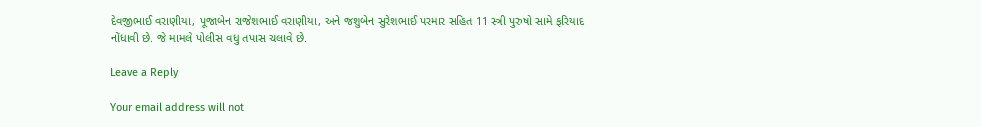દેવજીભાઈ વરાણીયા, પૂજાબેન રાજેશભાઈ વરાણીયા, અને જશુબેન સુરેશભાઈ પરમાર સહિત 11 સ્ત્રી પુરુષો સામે ફરિયાદ નોંધાવી છે. જે મામલે પોલીસ વધુ તપાસ ચલાવે છે.

Leave a Reply

Your email address will not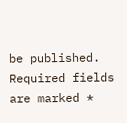be published. Required fields are marked *